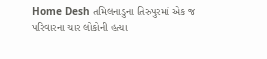Home Desh તમિલનાડુના તિરુપુરમાં એક જ પરિવારના ચાર લોકોની હત્યા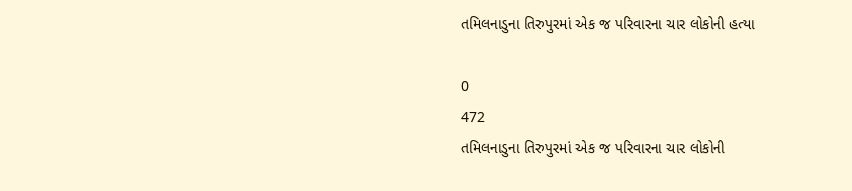તમિલનાડુના તિરુપુરમાં એક જ પરિવારના ચાર લોકોની હત્યા

0
472
તમિલનાડુના તિરુપુરમાં એક જ પરિવારના ચાર લોકોની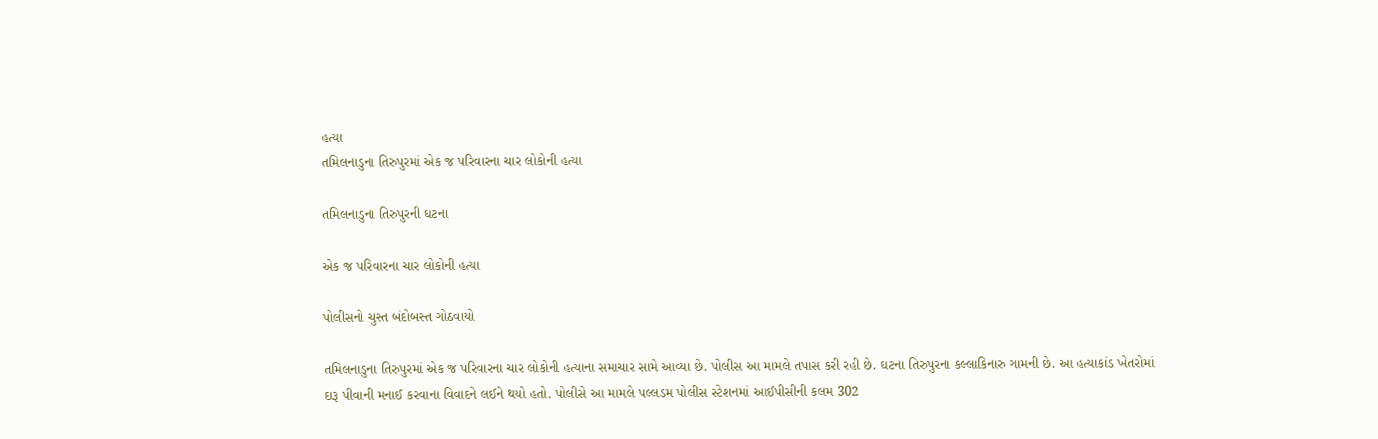હત્યા
તમિલનાડુના તિરુપુરમાં એક જ પરિવારના ચાર લોકોની હત્યા

તમિલનાડુના તિરુપુરની ઘટના

એક જ પરિવારના ચાર લોકોની હત્યા

પોલીસનો ચુસ્ત બંદોબસ્ત ગોઠવાયો

તમિલનાડુના તિરુપુરમાં એક જ પરિવારના ચાર લોકોની હત્યાના સમાચાર સામે આવ્યા છે. પોલીસ આ મામલે તપાસ કરી રહી છે. ઘટના તિરુપુરના કલ્લાકિનારુ ગામની છે. આ હત્યાકાંડ ખેતરોમાં દારૂ પીવાની મનાઈ કરવાના વિવાદને લઈને થયો હતો. પોલીસે આ મામલે પલ્લડમ પોલીસ સ્ટેશનમાં આઈપીસીની કલમ 302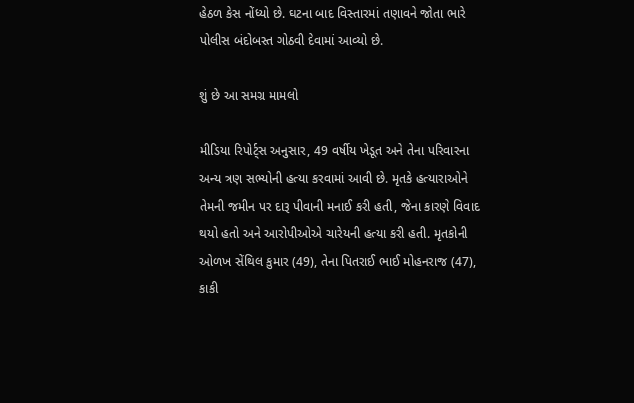હેઠળ કેસ નોંધ્યો છે. ઘટના બાદ વિસ્તારમાં તણાવને જોતા ભારે પોલીસ બંદોબસ્ત ગોઠવી દેવામાં આવ્યો છે.

શું છે આ સમગ્ર મામલો

મીડિયા રિપોર્ટ્સ અનુસાર, 49 વર્ષીય ખેડૂત અને તેના પરિવારના અન્ય ત્રણ સભ્યોની હત્યા કરવામાં આવી છે. મૃતકે હત્યારાઓને તેમની જમીન પર દારૂ પીવાની મનાઈ કરી હતી, જેના કારણે વિવાદ થયો હતો અને આરોપીઓએ ચારેયની હત્યા કરી હતી. મૃતકોની ઓળખ સેંથિલ કુમાર (49), તેના પિતરાઈ ભાઈ મોહનરાજ (47), કાકી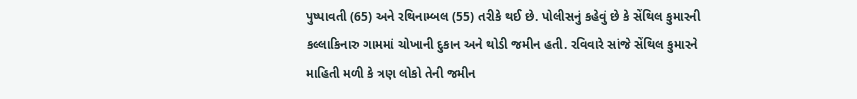પુષ્પાવતી (65) અને રથિનામ્બલ (55) તરીકે થઈ છે. પોલીસનું કહેવું છે કે સેંથિલ કુમારની કલ્લાકિનારુ ગામમાં ચોખાની દુકાન અને થોડી જમીન હતી. રવિવારે સાંજે સેંથિલ કુમારને માહિતી મળી કે ત્રણ લોકો તેની જમીન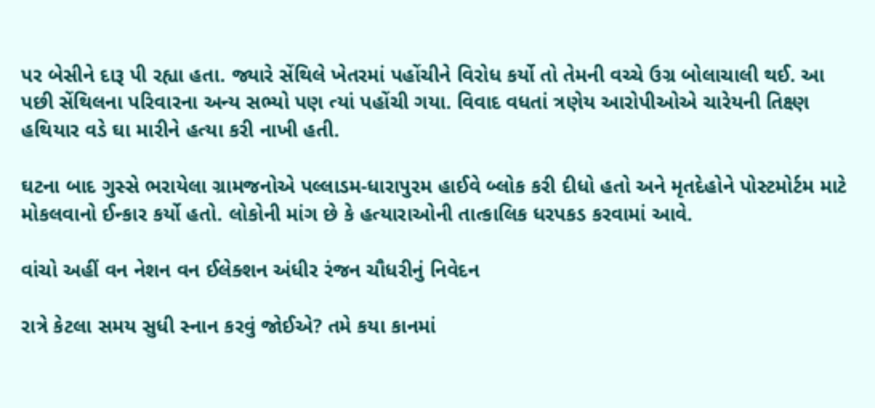પર બેસીને દારૂ પી રહ્યા હતા. જ્યારે સેંથિલે ખેતરમાં પહોંચીને વિરોધ કર્યો તો તેમની વચ્ચે ઉગ્ર બોલાચાલી થઈ. આ પછી સેંથિલના પરિવારના અન્ય સભ્યો પણ ત્યાં પહોંચી ગયા. વિવાદ વધતાં ત્રણેય આરોપીઓએ ચારેયની તિક્ષ્ણ હથિયાર વડે ઘા મારીને હત્યા કરી નાખી હતી.

ઘટના બાદ ગુસ્સે ભરાયેલા ગ્રામજનોએ પલ્લાડમ-ધારાપુરમ હાઈવે બ્લોક કરી દીધો હતો અને મૃતદેહોને પોસ્ટમોર્ટમ માટે મોકલવાનો ઈન્કાર કર્યો હતો. લોકોની માંગ છે કે હત્યારાઓની તાત્કાલિક ધરપકડ કરવામાં આવે.

વાંચો અહીં વન નેશન વન ઈલેક્શન અંધીર રંજન ચૌધરીનું નિવેદન

રાત્રે કેટલા સમય સુધી સ્નાન કરવું જોઈએ? તમે કયા કાનમાં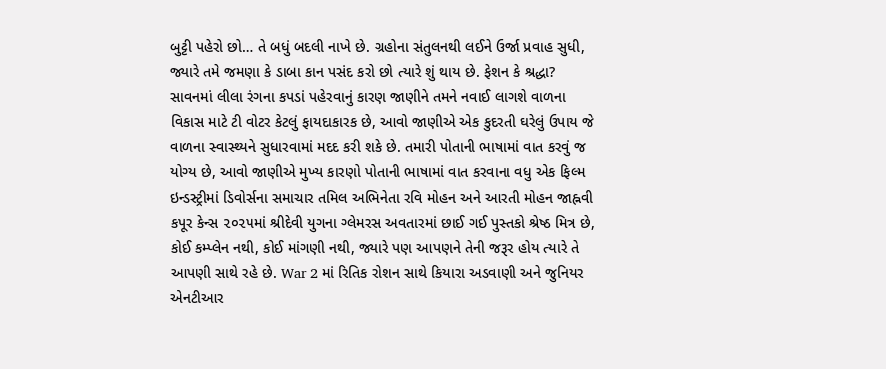બુટ્ટી પહેરો છો… તે બધું બદલી નાખે છે. ગ્રહોના સંતુલનથી લઈને ઉર્જા પ્રવાહ સુધી, જ્યારે તમે જમણા કે ડાબા કાન પસંદ કરો છો ત્યારે શું થાય છે. ફેશન કે શ્રદ્ધા? સાવનમાં લીલા રંગના કપડાં પહેરવાનું કારણ જાણીને તમને નવાઈ લાગશે વાળના વિકાસ માટે ટી વોટર કેટલું ફાયદાકારક છે, આવો જાણીએ એક કુદરતી ઘરેલું ઉપાય જે વાળના સ્વાસ્થ્યને સુધારવામાં મદદ કરી શકે છે. તમારી પોતાની ભાષામાં વાત કરવું જ યોગ્ય છે, આવો જાણીએ મુખ્ય કારણો પોતાની ભાષામાં વાત કરવાના વધુ એક ફિલ્મ ઇન્ડસ્ટ્રીમાં ડિવોર્સના સમાચાર તમિલ અભિનેતા રવિ મોહન અને આરતી મોહન જાહ્નવી કપૂર કેન્સ ૨૦૨૫માં શ્રીદેવી યુગના ગ્લેમરસ અવતારમાં છાઈ ગઈ પુસ્તકો શ્રેષ્ઠ મિત્ર છે, કોઈ કમ્પ્લેન નથી, કોઈ માંગણી નથી, જ્યારે પણ આપણને તેની જરૂર હોય ત્યારે તે આપણી સાથે રહે છે. War 2 માં રિતિક રોશન સાથે કિયારા અડવાણી અને જુનિયર એનટીઆર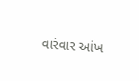વારંવાર આંખ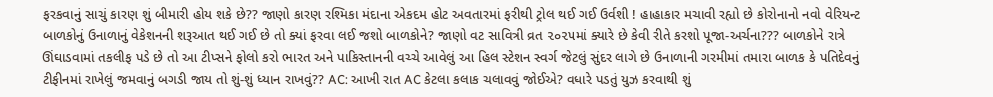ફરકવાનું સાચું કારણ શું બીમારી હોય શકે છે?? જાણો કારણ રશ્મિકા મંદાના એકદમ હોટ અવતારમાં ફરીથી ટ્રોલ થઈ ગઈ ઉર્વશી ! હાહાકાર મચાવી રહ્યો છે કોરોનાનો નવો વેરિયન્ટ બાળકોનું ઉનાળાનું વેકેશનની શરૂઆત થઈ ગઈ છે તો ક્યાં ફરવા લઈ જશો બાળકોને? જાણો વટ સાવિત્રી વ્રત ૨૦૨૫માં ક્યારે છે કેવી રીતે કરશો પૂજા-અર્ચના??? બાળકોને રાત્રે ઊંઘાડવામાં તકલીફ પડે છે તો આ ટીપ્સને ફોલો કરો ભારત અને પાકિસ્તાનની વચ્ચે આવેલું આ હિલ સ્ટેશન સ્વર્ગ જેટલું સુંદર લાગે છે ઉનાળાની ગરમીમાં તમારા બાળક કે પતિદેવનું ટીફીનમાં રાખેલું જમવાનું બગડી જાય તો શું-શું ધ્યાન રાખવું?? AC: આખી રાત AC કેટલા કલાક ચલાવવું જોઈએ? વધારે પડતું યુઝ કરવાથી શું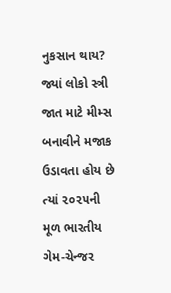નુકસાન થાય? જ્યાં લોકો સ્ત્રી જાત માટે મીમ્સ બનાવીને મજાક ઉડાવતા હોય છે ત્યાં ૨૦૨૫ની મૂળ ભારતીય ગેમ-ચેન્જર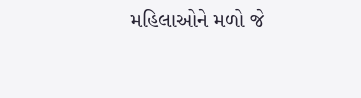મહિલાઓને મળો જે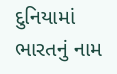દુનિયામાં ભારતનું નામ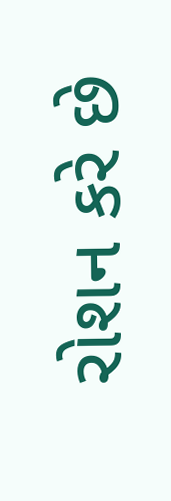રોશન કરે છે